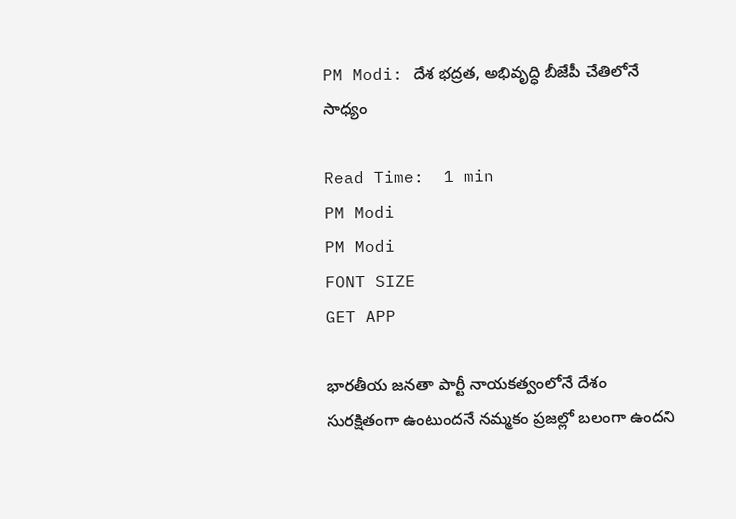PM Modi: దేశ భద్రత, అభివృద్ధి బీజేపీ చేతిలోనే సాధ్యం

Read Time:  1 min
PM Modi
PM Modi
FONT SIZE
GET APP

భారతీయ జనతా పార్టీ నాయకత్వంలోనే దేశం సురక్షితంగా ఉంటుందనే నమ్మకం ప్రజల్లో బలంగా ఉందని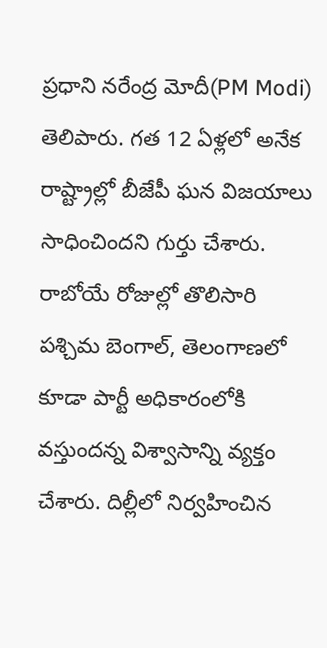ప్రధాని నరేంద్ర మోదీ(PM Modi) తెలిపారు. గత 12 ఏళ్లలో అనేక రాష్ట్రాల్లో బీజేపీ ఘన విజయాలు సాధించిందని గుర్తు చేశారు. రాబోయే రోజుల్లో తొలిసారి పశ్చిమ బెంగాల్‌, తెలంగాణలో కూడా పార్టీ అధికారంలోకి వస్తుందన్న విశ్వాసాన్ని వ్యక్తం చేశారు. దిల్లీలో నిర్వహించిన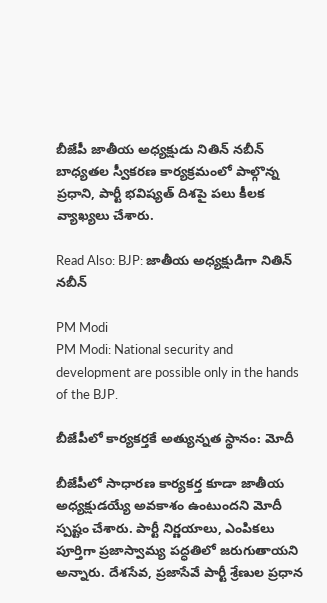బీజేపీ జాతీయ అధ్యక్షుడు నితిన్ నబీన్ బాధ్యతల స్వీకరణ కార్యక్రమంలో పాల్గొన్న ప్రధాని, పార్టీ భవిష్యత్ దిశపై పలు కీలక వ్యాఖ్యలు చేశారు.

Read Also: BJP: జాతీయ అధ్యక్షుడిగా నితిన్ నబీన్

PM Modi
PM Modi: National security and development are possible only in the hands of the BJP.

బీజేపీలో కార్యకర్తకే అత్యున్నత స్థానం: మోదీ

బీజేపీలో సాధారణ కార్యకర్త కూడా జాతీయ అధ్యక్షుడయ్యే అవకాశం ఉంటుందని మోదీ స్పష్టం చేశారు. పార్టీ నిర్ణయాలు, ఎంపికలు పూర్తిగా ప్రజాస్వామ్య పద్ధతిలో జరుగుతాయని అన్నారు. దేశసేవ, ప్రజాసేవే పార్టీ శ్రేణుల ప్రధాన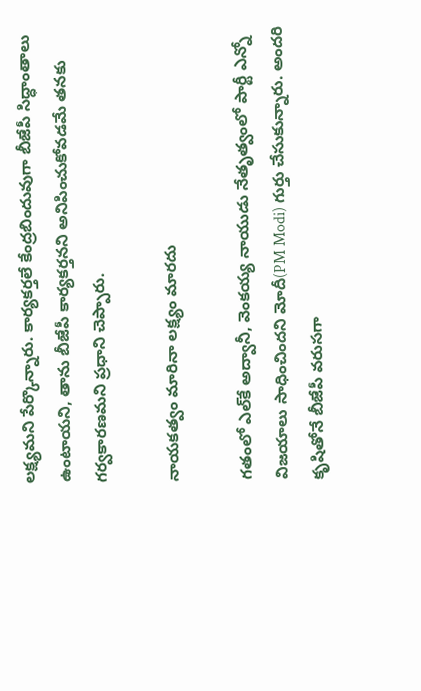లక్ష్యమని పేర్కొన్నారు. కార్యకర్తలే కేంద్రబిందువుగా బీజేపీ సిద్ధాంతాలు ఉంటాయని, తాను బీజేపీ కార్యకర్తనని అనిపించుకోవడమే తనకు గర్వకారణమని ప్రధాని చెప్పారు.

నాయకత్వం మారినా లక్ష్యం మారదు

గతంలో ఎల్‌కే అద్వానీ, వెంకయ్య నాయుడు నేతృత్వంలో పార్టీ ఎన్నో విజయాలు సాధించిందని మోదీ(PM Modi) గుర్తు చేసుకున్నారు. అందరి కృషితోనే బీజేపీ వరుసగా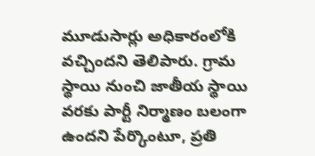మూడుసార్లు అధికారంలోకి వచ్చిందని తెలిపారు. గ్రామ స్థాయి నుంచి జాతీయ స్థాయి వరకు పార్టీ నిర్మాణం బలంగా ఉందని పేర్కొంటూ, ప్రతి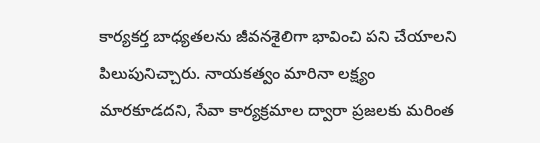కార్యకర్త బాధ్యతలను జీవనశైలిగా భావించి పని చేయాలని పిలుపునిచ్చారు. నాయకత్వం మారినా లక్ష్యం మారకూడదని, సేవా కార్యక్రమాల ద్వారా ప్రజలకు మరింత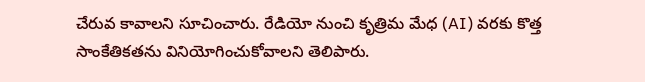చేరువ కావాలని సూచించారు. రేడియో నుంచి కృత్రిమ మేధ (AI) వరకు కొత్త సాంకేతికతను వినియోగించుకోవాలని తెలిపారు.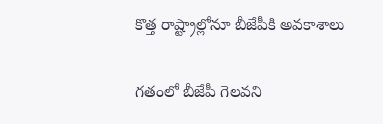కొత్త రాష్ట్రాల్లోనూ బీజేపీకి అవకాశాలు

గతంలో బీజేపీ గెలవని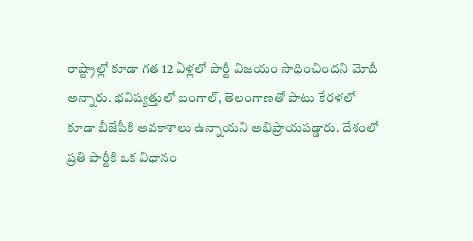రాష్ట్రాల్లో కూడా గత 12 ఏళ్లలో పార్టీ విజయం సాధించిందని మోదీ అన్నారు. భవిష్యత్తులో బంగాల్‌, తెలంగాణతో పాటు కేరళలో కూడా బీజేపీకి అవకాశాలు ఉన్నాయని అభిప్రాయపడ్డారు. దేశంలో ప్రతి పార్టీకి ఒక విధానం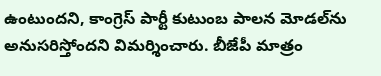ఉంటుందని, కాంగ్రెస్ పార్టీ కుటుంబ పాలన మోడల్‌ను అనుసరిస్తోందని విమర్శించారు. బీజేపీ మాత్రం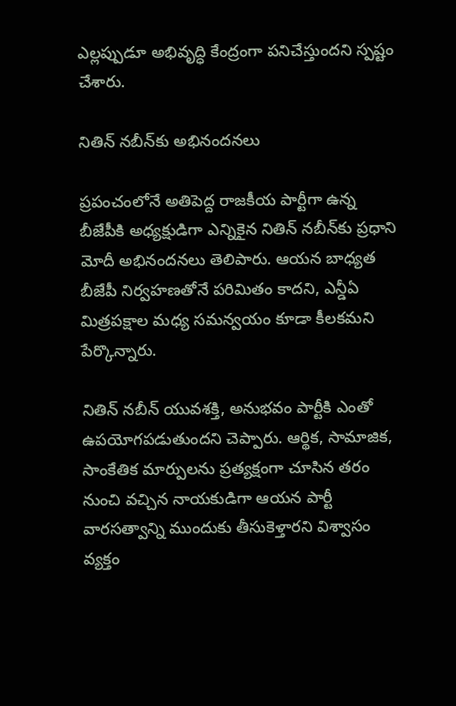ఎల్లప్పుడూ అభివృద్ధి కేంద్రంగా పనిచేస్తుందని స్పష్టం చేశారు.

నితిన్ నబీన్‌కు అభినందనలు

ప్రపంచంలోనే అతిపెద్ద రాజకీయ పార్టీగా ఉన్న బీజేపీకి అధ్యక్షుడిగా ఎన్నికైన నితిన్ నబీన్‌కు ప్రధాని మోదీ అభినందనలు తెలిపారు. ఆయన బాధ్యత బీజేపీ నిర్వహణతోనే పరిమితం కాదని, ఎన్డీఏ మిత్రపక్షాల మధ్య సమన్వయం కూడా కీలకమని పేర్కొన్నారు.

నితిన్ నబీన్ యువశక్తి, అనుభవం పార్టీకి ఎంతో ఉపయోగపడుతుందని చెప్పారు. ఆర్థిక, సామాజిక, సాంకేతిక మార్పులను ప్రత్యక్షంగా చూసిన తరం నుంచి వచ్చిన నాయకుడిగా ఆయన పార్టీ వారసత్వాన్ని ముందుకు తీసుకెళ్తారని విశ్వాసం వ్యక్తం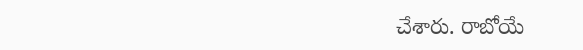చేశారు. రాబోయే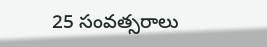25 సంవత్సరాలు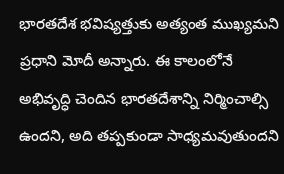భారతదేశ భవిష్యత్తుకు అత్యంత ముఖ్యమని ప్రధాని మోదీ అన్నారు. ఈ కాలంలోనే అభివృద్ధి చెందిన భారతదేశాన్ని నిర్మించాల్సి ఉందని, అది తప్పకుండా సాధ్యమవుతుందని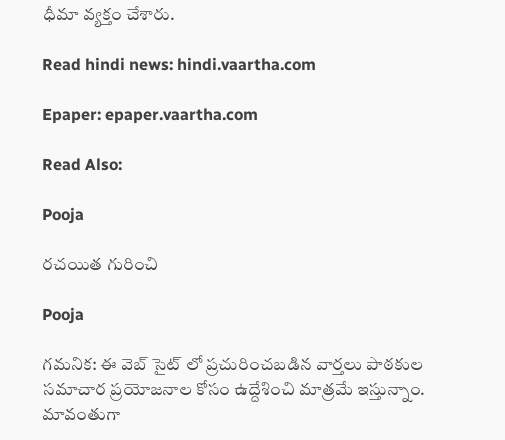ధీమా వ్యక్తం చేశారు.

Read hindi news: hindi.vaartha.com

Epaper: epaper.vaartha.com

Read Also:

Pooja

రచయిత గురించి

Pooja

గమనిక: ఈ వెబ్ సైట్ లో ప్రచురించబడిన వార్తలు పాఠకుల సమాచార ప్రయోజనాల కోసం ఉద్దేశించి మాత్రమే ఇస్తున్నాం. మావంతుగా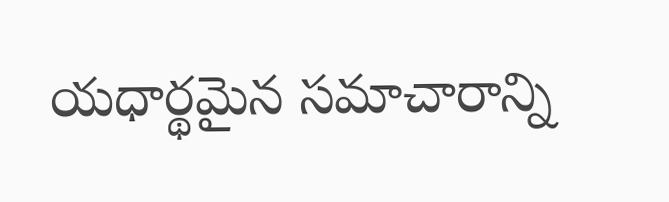యధార్థమైన సమాచారాన్ని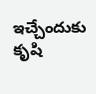ఇచ్చేందుకు కృషి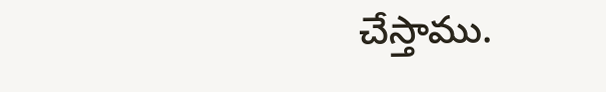చేస్తాము.